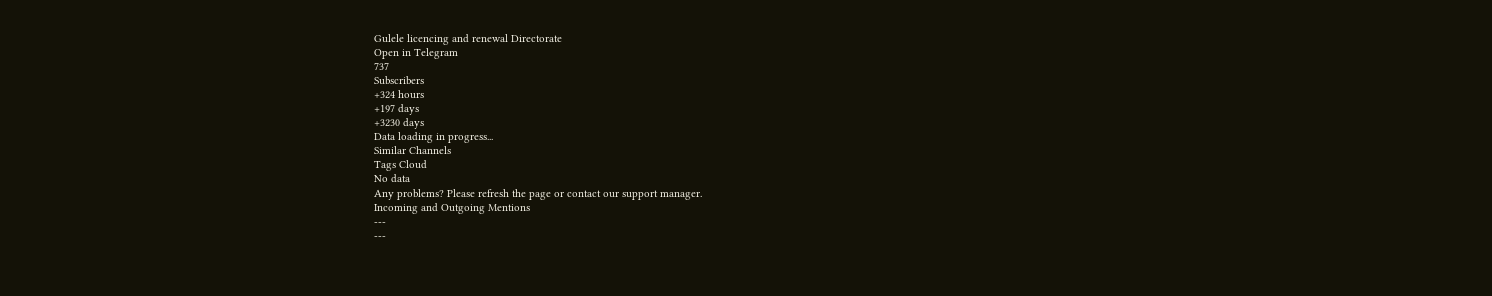Gulele licencing and renewal Directorate
Open in Telegram
737
Subscribers
+324 hours
+197 days
+3230 days
Data loading in progress...
Similar Channels
Tags Cloud
No data
Any problems? Please refresh the page or contact our support manager.
Incoming and Outgoing Mentions
---
---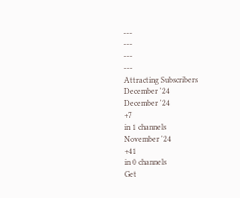---
---
---
---
Attracting Subscribers
December '24
December '24
+7
in 1 channels
November '24
+41
in 0 channels
Get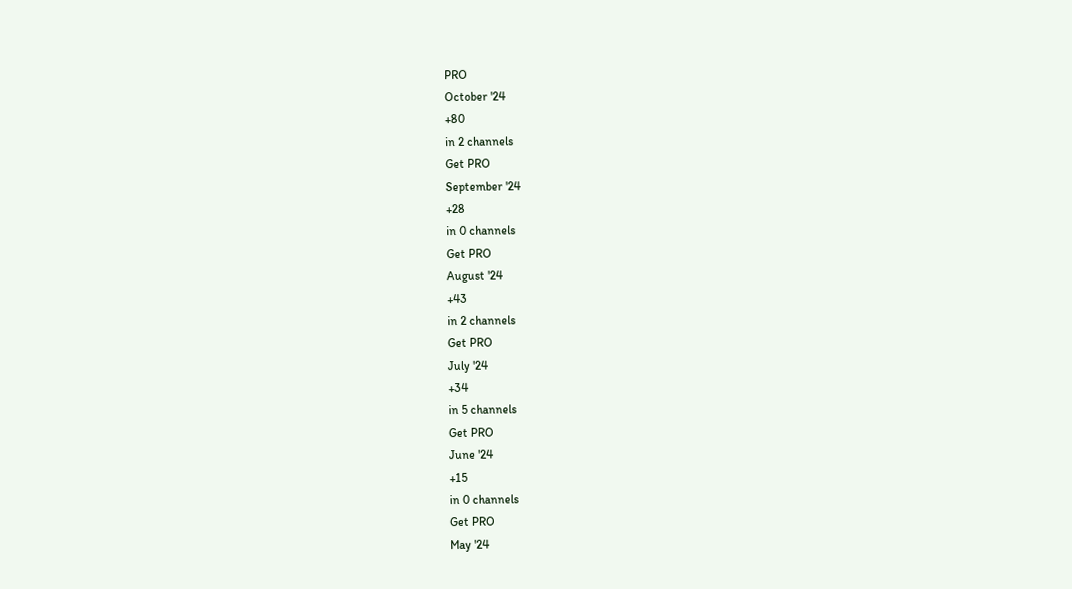PRO
October '24
+80
in 2 channels
Get PRO
September '24
+28
in 0 channels
Get PRO
August '24
+43
in 2 channels
Get PRO
July '24
+34
in 5 channels
Get PRO
June '24
+15
in 0 channels
Get PRO
May '24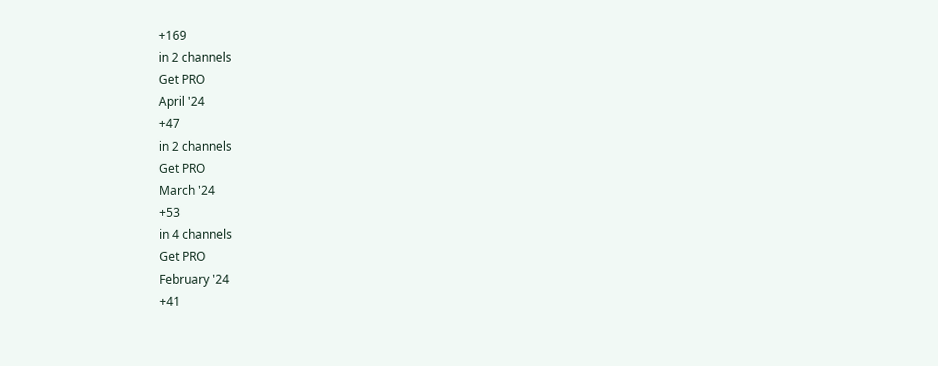+169
in 2 channels
Get PRO
April '24
+47
in 2 channels
Get PRO
March '24
+53
in 4 channels
Get PRO
February '24
+41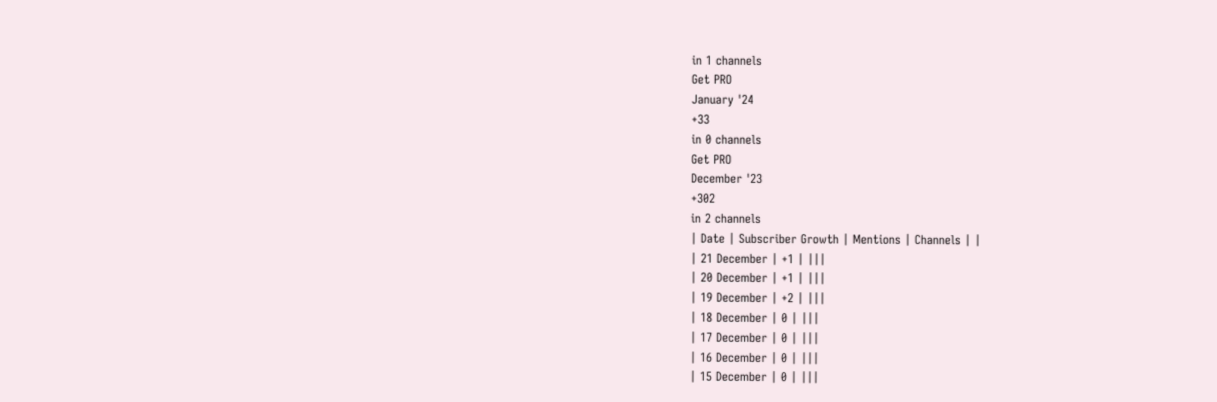in 1 channels
Get PRO
January '24
+33
in 0 channels
Get PRO
December '23
+302
in 2 channels
| Date | Subscriber Growth | Mentions | Channels | |
| 21 December | +1 | |||
| 20 December | +1 | |||
| 19 December | +2 | |||
| 18 December | 0 | |||
| 17 December | 0 | |||
| 16 December | 0 | |||
| 15 December | 0 | |||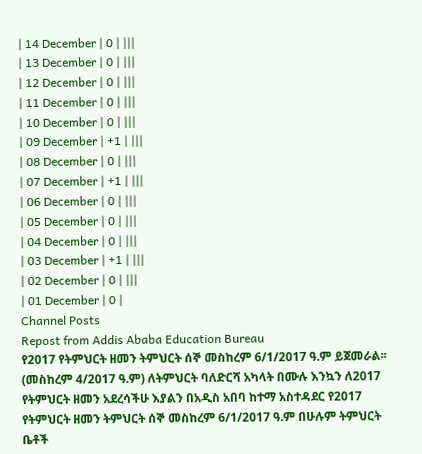| 14 December | 0 | |||
| 13 December | 0 | |||
| 12 December | 0 | |||
| 11 December | 0 | |||
| 10 December | 0 | |||
| 09 December | +1 | |||
| 08 December | 0 | |||
| 07 December | +1 | |||
| 06 December | 0 | |||
| 05 December | 0 | |||
| 04 December | 0 | |||
| 03 December | +1 | |||
| 02 December | 0 | |||
| 01 December | 0 |
Channel Posts
Repost from Addis Ababa Education Bureau
የ2017 የትምህርት ዘመን ትምህርት ሰኞ መስከረም 6/1/2017 ዓ.ም ይጀመራል፡፡
(መስከረም 4/2017 ዓ.ም) ለትምህርት ባለድርሻ አካላት በሙሉ እንኳን ለ2017 የትምህርት ዘመን አደረሳችሁ እያልን በአዲስ አበባ ከተማ አስተዳደር የ2017 የትምህርት ዘመን ትምህርት ሰኞ መስከረም 6/1/2017 ዓ.ም በሁሉም ትምህርት ቤቶች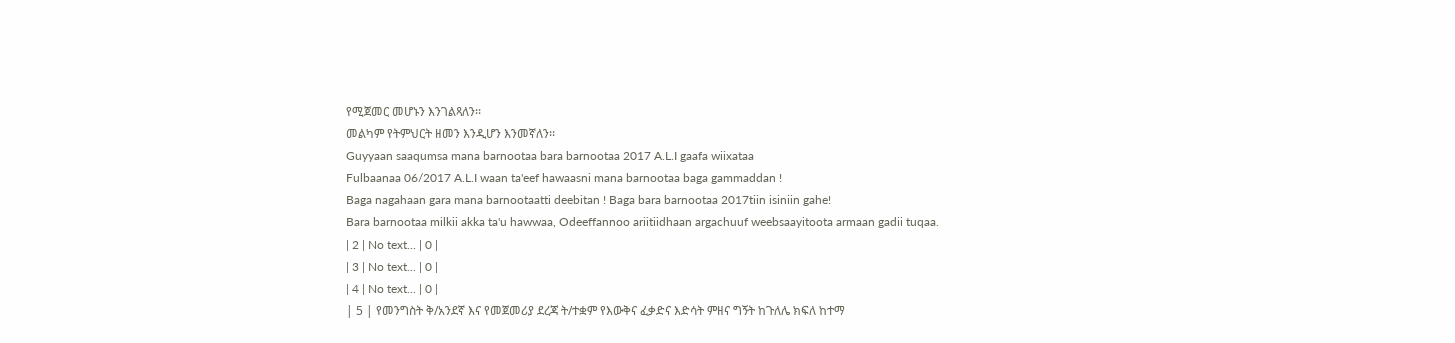የሚጀመር መሆኑን እንገልጻለን፡፡
መልካም የትምህርት ዘመን እንዲሆን እንመኛለን፡፡
Guyyaan saaqumsa mana barnootaa bara barnootaa 2017 A.L.I gaafa wiixataa
Fulbaanaa 06/2017 A.L.I waan ta'eef hawaasni mana barnootaa baga gammaddan !
Baga nagahaan gara mana barnootaatti deebitan ! Baga bara barnootaa 2017tiin isiniin gahe!
Bara barnootaa milkii akka ta'u hawwaa, Odeeffannoo ariitiidhaan argachuuf weebsaayitoota armaan gadii tuqaa.
| 2 | No text... | 0 |
| 3 | No text... | 0 |
| 4 | No text... | 0 |
| 5 | የመንግስት ቅ/አንደኛ እና የመጀመሪያ ደረጃ ት/ተቋም የእውቅና ፈቃድና እድሳት ምዘና ግኝት ከጉለሌ ክፍለ ከተማ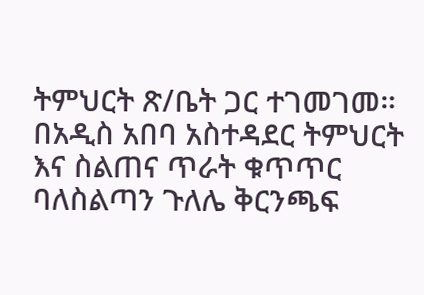ትምህርት ጽ/ቤት ጋር ተገመገመ።
በአዲስ አበባ አስተዳደር ትምህርት እና ስልጠና ጥራት ቁጥጥር ባለስልጣን ጉለሌ ቅርንጫፍ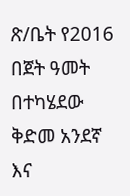ጽ/ቤት የ2016 በጀት ዓመት በተካሄደው ቅድመ አንደኛ እና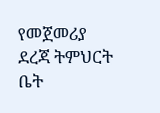የመጀመሪያ ደረጃ ትምህርት ቤት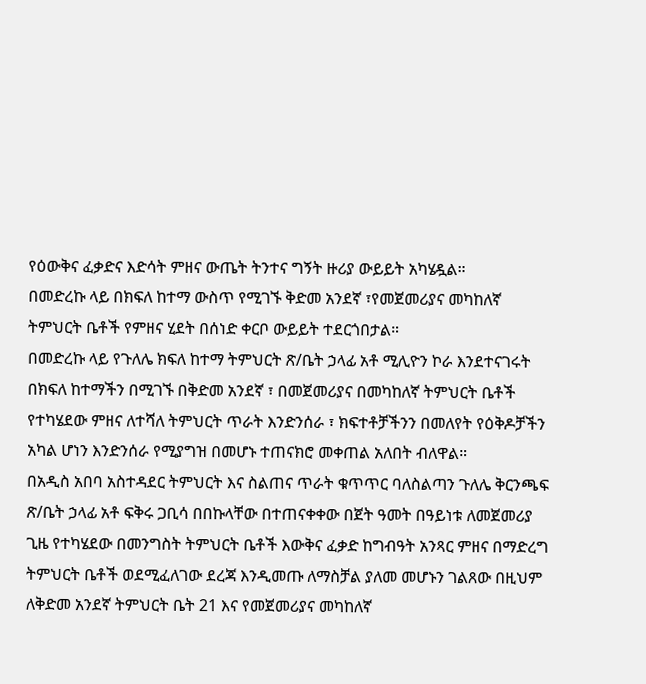የዕውቅና ፈቃድና እድሳት ምዘና ውጤት ትንተና ግኝት ዙሪያ ውይይት አካሄዷል።
በመድረኩ ላይ በክፍለ ከተማ ውስጥ የሚገኙ ቅድመ አንደኛ ፣የመጀመሪያና መካከለኛ ትምህርት ቤቶች የምዘና ሂደት በሰነድ ቀርቦ ውይይት ተደርጎበታል።
በመድረኩ ላይ የጉለሌ ክፍለ ከተማ ትምህርት ጽ/ቤት ኃላፊ አቶ ሚሊዮን ኮራ እንደተናገሩት በክፍለ ከተማችን በሚገኙ በቅድመ አንደኛ ፣ በመጀመሪያና በመካከለኛ ትምህርት ቤቶች የተካሄደው ምዘና ለተሻለ ትምህርት ጥራት እንድንሰራ ፣ ክፍተቶቻችንን በመለየት የዕቅዶቻችን አካል ሆነን እንድንሰራ የሚያግዝ በመሆኑ ተጠናክሮ መቀጠል አለበት ብለዋል።
በአዲስ አበባ አስተዳደር ትምህርት እና ስልጠና ጥራት ቁጥጥር ባለስልጣን ጉለሌ ቅርንጫፍ ጽ/ቤት ኃላፊ አቶ ፍቅሩ ጋቢሳ በበኩላቸው በተጠናቀቀው በጀት ዓመት በዓይነቱ ለመጀመሪያ ጊዜ የተካሄደው በመንግስት ትምህርት ቤቶች እውቅና ፈቃድ ከግብዓት አንጻር ምዘና በማድረግ ትምህርት ቤቶች ወደሚፈለገው ደረጃ እንዲመጡ ለማስቻል ያለመ መሆኑን ገልጸው በዚህም ለቅድመ አንደኛ ትምህርት ቤት 21 እና የመጀመሪያና መካከለኛ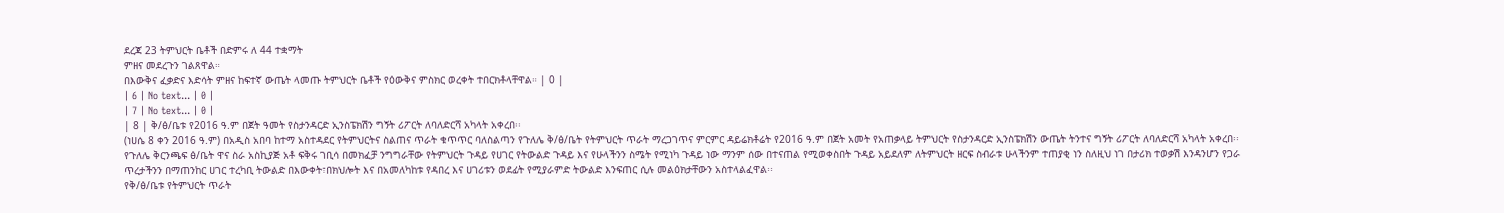ደረጃ 23 ትምህርት ቤቶች በድምሩ ለ 44 ተቋማት
ምዘና መደረጉን ገልጸዋል።
በእውቅና ፈቃድና እድሳት ምዘና ከፍተኛ ውጤት ላመጡ ትምህርት ቤቶች የዕውቅና ምስክር ወረቀት ተበርክቶላቸዋል። | 0 |
| 6 | No text... | 0 |
| 7 | No text... | 0 |
| 8 | ቅ/ፅ/ቤቱ የ2016 ዓ.ም በጀት ዓመት የስታንዳርድ ኢንስፔክሽን ግኝት ሪፖርት ለባለድርሻ አካላት አቀረበ፡፡
(ነሀሴ 8 ቀን 2016 ዓ.ም) በአዲስ አበባ ከተማ አስተዳደር የትምህርትና ስልጠና ጥራት ቁጥጥር ባለስልጣን የጉለሌ ቅ/ፅ/ቤት የትምህርት ጥራት ማረጋገጥና ምርምር ዳይሬክቶሬት የ2016 ዓ.ም በጀት አመት የአጠቃላይ ትምህርት የስታንዳርድ ኢንስፔክሽን ውጤት ትንተና ግኝት ሪፖርት ለባለድርሻ አካላት አቀረበ፡፡
የጉለሌ ቅርንጫፍ ፅ/ቤት ዋና ስራ አስኪያጅ አቶ ፍቅሩ ገቢሳ በመክፈቻ ንግግራቸው የትምህርት ጉዳይ የሀገር የትውልድ ጉዳይ እና የሁላችንን ስሜት የሚነካ ጉዳይ ነው ማንም ሰው በተናጠል የሚወቀስበት ጉዳይ አይደለም ለትምህርት ዘርፍ ስብራቱ ሁላችንም ተጠያቂ ነን ስለዚህ ነገ በታሪክ ተወቃሽ እንዳንሆን የጋራ ጥረታችንን በማጠንከር ሀገር ተረካቢ ትውልድ በእውቀት፣በክህሎት እና በአመለካከቱ የዳበረ እና ሀገሪቱን ወደፊት የሚያራምድ ትውልድ እንፍጠር ሲሉ መልዕክታቸውን አስተላልፈዋል፡፡
የቅ/ፅ/ቤቱ የትምህርት ጥራት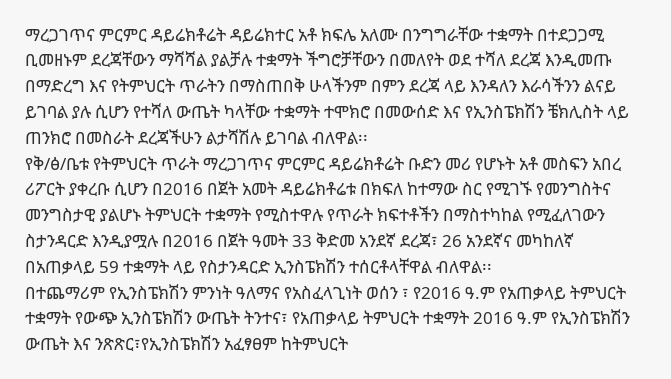ማረጋገጥና ምርምር ዳይሬክቶሬት ዳይሬክተር አቶ ክፍሌ አለሙ በንግግራቸው ተቋማት በተደጋጋሚ ቢመዘኑም ደረጃቸውን ማሻሻል ያልቻሉ ተቋማት ችግሮቻቸውን በመለየት ወደ ተሻለ ደረጃ እንዲመጡ በማድረግ እና የትምህርት ጥራትን በማስጠበቅ ሁላችንም በምን ደረጃ ላይ እንዳለን እራሳችንን ልናይ ይገባል ያሉ ሲሆን የተሻለ ውጤት ካላቸው ተቋማት ተሞክሮ በመውሰድ እና የኢንስፔክሽን ቼክሊስት ላይ ጠንክሮ በመስራት ደረጃችሁን ልታሻሽሉ ይገባል ብለዋል፡፡
የቅ/ፅ/ቤቱ የትምህርት ጥራት ማረጋገጥና ምርምር ዳይሬክቶሬት ቡድን መሪ የሆኑት አቶ መስፍን አበረ ሪፖርት ያቀረቡ ሲሆን በ2016 በጀት አመት ዳይሬክቶሬቱ በክፍለ ከተማው ስር የሚገኙ የመንግስትና መንግስታዊ ያልሆኑ ትምህርት ተቋማት የሚስተዋሉ የጥራት ክፍተቶችን በማስተካከል የሚፈለገውን ስታንዳርድ እንዲያሟሉ በ2016 በጀት ዓመት 33 ቅድመ አንደኛ ደረጃ፣ 26 አንደኛና መካከለኛ በአጠቃላይ 59 ተቋማት ላይ የስታንዳርድ ኢንስፔክሽን ተሰርቶላቸዋል ብለዋል፡፡
በተጨማሪም የኢንስፔክሽን ምንነት ዓለማና የአስፈላጊነት ወሰን ፣ የ2016 ዓ.ም የአጠቃላይ ትምህርት ተቋማት የውጭ ኢንስፔክሽን ውጤት ትንተና፣ የአጠቃላይ ትምህርት ተቋማት 2016 ዓ.ም የኢንስፔክሽን ውጤት እና ንጽጽር፣የኢንስፔክሽን አፈፃፀም ከትምህርት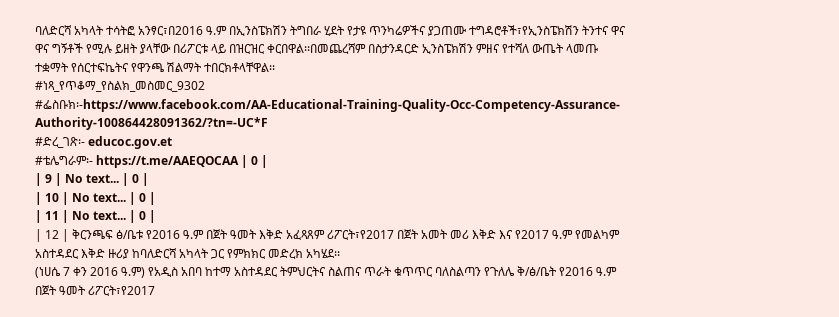ባለድርሻ አካላት ተሳትፎ አንፃር፣በ2016 ዓ.ም በኢንስፔክሽን ትግበራ ሂደት የታዩ ጥንካሬዎችና ያጋጠሙ ተግዳሮቶች፣የኢንስፔክሽን ትንተና ዋና ዋና ግኝቶች የሚሉ ይዘት ያላቸው በሪፖርቱ ላይ በዝርዝር ቀርበዋል፡፡በመጨረሻም በስታንዳርድ ኢንስፔክሽን ምዘና የተሻለ ውጤት ላመጡ ተቋማት የሰርተፍኬትና የዋንጫ ሽልማት ተበርክቶላቸዋል፡፡
#ነጻ_የጥቆማ_የስልክ_መስመር_9302
#ፌስቡክ፡-https://www.facebook.com/AA-Educational-Training-Quality-Occ-Competency-Assurance-Authority-100864428091362/?tn=-UC*F
#ድረ_ገጽ፡- educoc.gov.et
#ቴሌግራም፡- https://t.me/AAEQOCAA | 0 |
| 9 | No text... | 0 |
| 10 | No text... | 0 |
| 11 | No text... | 0 |
| 12 | ቅርንጫፍ ፅ/ቤቱ የ2016 ዓ.ም በጀት ዓመት እቅድ አፈጻጸም ሪፖርት፣የ2017 በጀት አመት መሪ እቅድ እና የ2017 ዓ.ም የመልካም አስተዳደር እቅድ ዙሪያ ከባለድርሻ አካላት ጋር የምክክር መድረክ አካሄደ፡፡
(ነሀሴ 7 ቀን 2016 ዓ.ም) የአዲስ አበባ ከተማ አስተዳደር ትምህርትና ስልጠና ጥራት ቁጥጥር ባለስልጣን የጉለሌ ቅ/ፅ/ቤት የ2016 ዓ.ም በጀት ዓመት ሪፖርት፣የ2017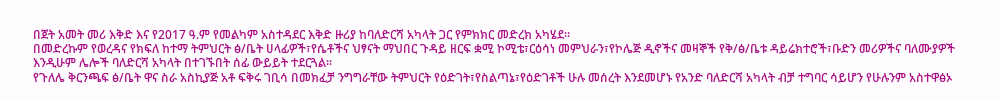በጀት አመት መሪ እቅድ እና የ2017 ዓ.ም የመልካም አስተዳደር እቅድ ዙሪያ ከባለድርሻ አካላት ጋር የምክክር መድረክ አካሄደ፡፡
በመድረኩም የወረዳና የክፍለ ከተማ ትምህርት ፅ/ቤት ሀላፊዎች፣የሴቶችና ህፃናት ማህበር ጉዳይ ዘርፍ ቋሚ ኮሚቴ፣ርዕሳነ መምህራን፣የኮሌጅ ዲኖችና መዛኞች የቅ/ፅ/ቤቱ ዳይሬክተሮች፣ቡድን መሪዎችና ባለሙያዎች እንዲሁም ሌሎች ባለድርሻ አካላት በተገኙበት ሰፊ ውይይት ተደርጓል፡፡
የጉለሌ ቅርንጫፍ ፅ/ቤት ዋና ስራ አስኪያጅ አቶ ፍቅሩ ገቢሳ በመክፈቻ ንግግራቸው ትምህርት የዕድገት፣የስልጣኔ፣የዕድገቶች ሁሉ መሰረት እንደመሆኑ የአንድ ባለድርሻ አካላት ብቻ ተግባር ሳይሆን የሁሉንም አስተዋፅኦ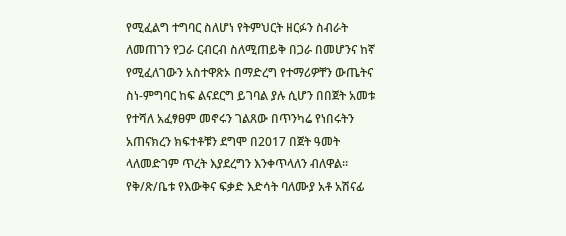የሚፈልግ ተግባር ስለሆነ የትምህርት ዘርፉን ስብራት ለመጠገን የጋራ ርብርብ ስለሚጠይቅ በጋራ በመሆንና ከኛ የሚፈለገውን አስተዋጽኦ በማድረግ የተማሪዎቸን ውጤትና ስነ-ምግባር ከፍ ልናደርግ ይገባል ያሉ ሲሆን በበጀት አመቱ የተሻለ አፈፃፀም መኖሩን ገልጸው በጥንካሬ የነበሩትን አጠናክረን ክፍተቶቹን ደግሞ በ2017 በጀት ዓመት ላለመድገም ጥረት እያደረግን እንቀጥላለን ብለዋል፡፡
የቅ/ጽ/ቤቱ የእውቅና ፍቃድ እድሳት ባለሙያ አቶ አሽናፊ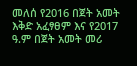መለሰ የ2016 በጀት አመት እቅድ አፈፃፀም እና የ2017 ዓ.ም በጀት አመት መሪ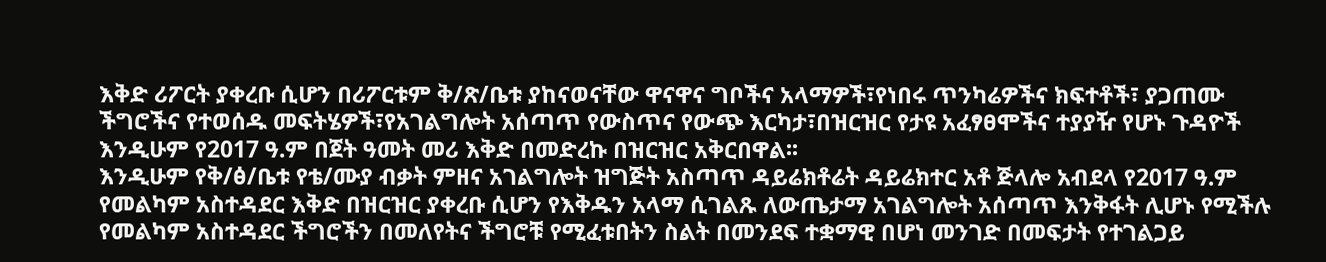እቅድ ሪፖርት ያቀረቡ ሲሆን በሪፖርቱም ቅ/ጽ/ቤቱ ያከናወናቸው ዋናዋና ግቦችና አላማዎች፣የነበሩ ጥንካሬዎችና ክፍተቶች፣ ያጋጠሙ ችግሮችና የተወሰዱ መፍትሄዎች፣የአገልግሎት አሰጣጥ የውስጥና የውጭ እርካታ፣በዝርዝር የታዩ አፈፃፀሞችና ተያያዥ የሆኑ ጉዳዮች እንዲሁም የ2017 ዓ.ም በጀት ዓመት መሪ እቅድ በመድረኩ በዝርዝር አቅርበዋል፡፡
እንዲሁም የቅ/ፅ/ቤቱ የቴ/ሙያ ብቃት ምዘና አገልግሎት ዝግጅት አስጣጥ ዳይሬክቶሬት ዳይሬክተር አቶ ጅላሎ አብደላ የ2017 ዓ.ም የመልካም አስተዳደር እቅድ በዝርዝር ያቀረቡ ሲሆን የእቅዱን አላማ ሲገልጹ ለውጤታማ አገልግሎት አሰጣጥ እንቅፋት ሊሆኑ የሚችሉ የመልካም አስተዳደር ችግሮችን በመለየትና ችግሮቹ የሚፈቱበትን ስልት በመንደፍ ተቋማዊ በሆነ መንገድ በመፍታት የተገልጋይ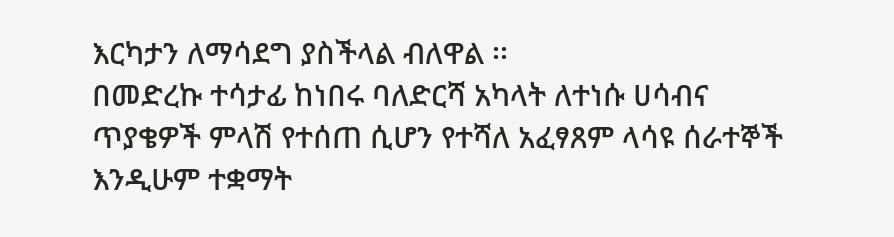እርካታን ለማሳደግ ያስችላል ብለዋል ፡፡
በመድረኩ ተሳታፊ ከነበሩ ባለድርሻ አካላት ለተነሱ ሀሳብና ጥያቄዎች ምላሽ የተሰጠ ሲሆን የተሻለ አፈፃጸም ላሳዩ ሰራተኞች እንዲሁም ተቋማት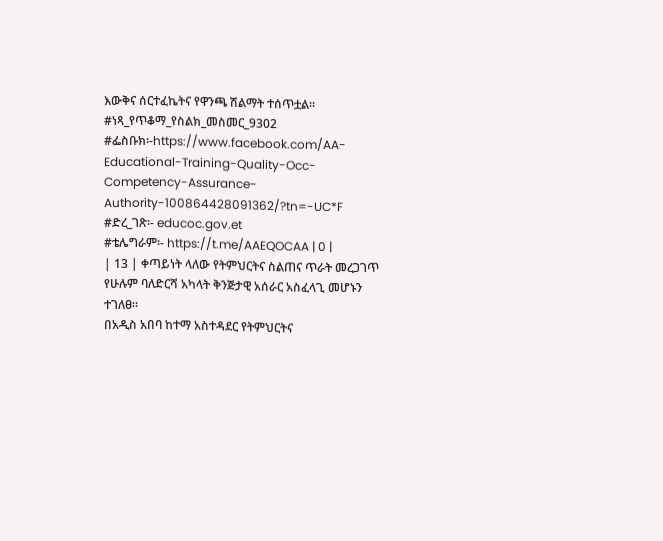እውቅና ሰርተፈኬትና የዋንጫ ሽልማት ተሰጥቷል፡፡
#ነጻ_የጥቆማ_የስልክ_መስመር_9302
#ፌስቡክ፡-https://www.facebook.com/AA-Educational-Training-Quality-Occ-Competency-Assurance-Authority-100864428091362/?tn=-UC*F
#ድረ_ገጽ፡- educoc.gov.et
#ቴሌግራም፡- https://t.me/AAEQOCAA | 0 |
| 13 | ቀጣይነት ላለው የትምህርትና ስልጠና ጥራት መረጋገጥ የሁሉም ባለድርሻ አካላት ቅንጅታዊ አሰራር አስፈላጊ መሆኑን ተገለፀ።
በአዲስ አበባ ከተማ አስተዳደር የትምህርትና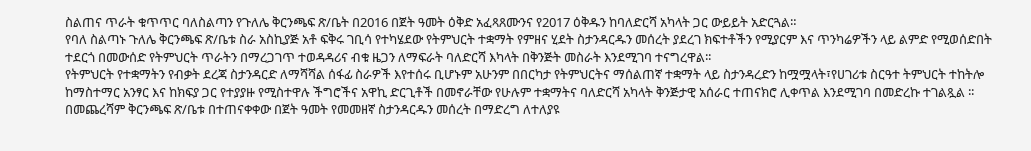ስልጠና ጥራት ቁጥጥር ባለስልጣን የጉለሌ ቅርንጫፍ ጽ/ቤት በ2016 በጀት ዓመት ዕቅድ አፈጻጸሙንና የ2017 ዕቅዱን ከባለድርሻ አካላት ጋር ውይይት አድርጓል።
የባለ ስልጣኑ ጉለሌ ቅርንጫፍ ጽ/ቤቱ ስራ አስኪያጅ አቶ ፍቅሩ ገቢሳ የተካሄደው የትምህርት ተቋማት የምዘና ሂደት ስታንዳርዱን መሰረት ያደረገ ክፍተቶችን የሚያርም እና ጥንካሬዎችን ላይ ልምድ የሚወሰድበት ተደርጎ በመውሰድ የትምህርት ጥራትን በማረጋገጥ ተወዳዳሪና ብቁ ዜጋን ለማፍራት ባለድርሻ እካላት በቅንጅት መስራት እንደሚገባ ተናግረዋል፡፡
የትምህርት የተቋማትን የብቃት ደረጃ ስታንዳርድ ለማሻሻል ሰፋፊ ስራዎች እየተሰሩ ቢሆኑም አሁንም በበርካታ የትምህርትና ማሰልጠኛ ተቋማት ላይ ስታንዳረድን ከሟሟላት፣የሀገሪቱ ስርዓተ ትምህርት ተከትሎ ከማስተማር አንፃር እና ከክፍያ ጋር የተያያዙ የሚስተዋሉ ችግሮችና አዋኪ ድርጊቶች በመኖራቸው የሁሉም ተቋማትና ባለድርሻ አካላት ቅንጅታዊ አሰራር ተጠናክሮ ሊቀጥል እንደሚገባ በመድረኩ ተገልጿል ፡፡
በመጨረሻም ቅርንጫፍ ጽ/ቤቱ በተጠናቀቀው በጀት ዓመት የመመዘኛ ስታንዳርዱን መሰረት በማድረግ ለተለያዩ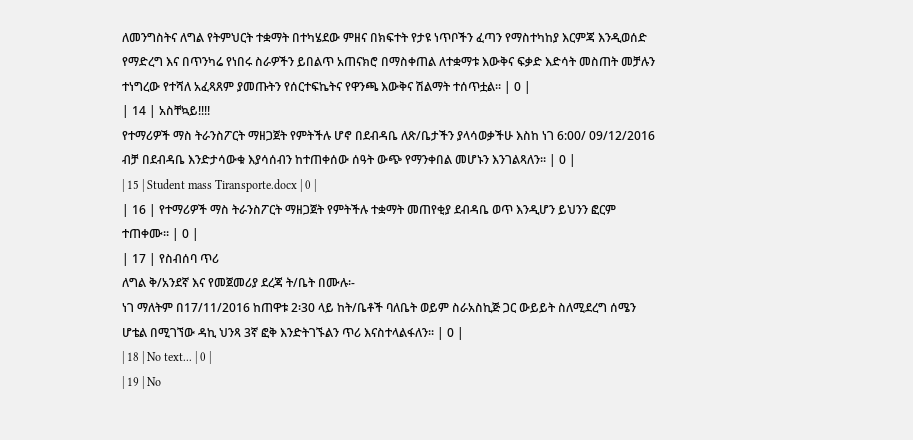ለመንግስትና ለግል የትምህርት ተቋማት በተካሄደው ምዘና በክፍተት የታዩ ነጥቦችን ፈጣን የማስተካከያ እርምጃ እንዲወሰድ የማድረግ እና በጥንካሬ የነበሩ ስራዎችን ይበልጥ አጠናክሮ በማስቀጠል ለተቋማቱ እውቅና ፍቃድ እድሳት መስጠት መቻሉን ተነግረው የተሻለ አፈጻጸም ያመጡትን የሰርተፍኬትና የዋንጫ እውቅና ሽልማት ተሰጥቷል፡፡ | 0 |
| 14 | አስቸኳይ!!!!
የተማሪዎች ማስ ትራንስፖርት ማዘጋጀት የምትችሉ ሆኖ በደብዳቤ ለጽ/ቤታችን ያላሳወቃችሁ እስከ ነገ 6:00/ 09/12/2016 ብቻ በደብዳቤ እንድታሳውቁ እያሳሰብን ከተጠቀሰው ሰዓት ውጭ የማንቀበል መሆኑን እንገልጻለን። | 0 |
| 15 | Student mass Tiransporte.docx | 0 |
| 16 | የተማሪዎች ማስ ትራንስፖርት ማዘጋጀት የምትችሉ ተቋማት መጠየቂያ ደብዳቤ ወጥ እንዲሆን ይህንን ፎርም ተጠቀሙ። | 0 |
| 17 | የስብሰባ ጥሪ
ለግል ቅ/አንደኛ እና የመጀመሪያ ደረጃ ት/ቤት በሙሉ፡-
ነገ ማለትም በ17/11/2016 ከጠዋቱ 2፡30 ላይ ከት/ቤቶች ባለቤት ወይም ስራአስኪጅ ጋር ውይይት ስለሚደረግ ሰሜን ሆቴል በሚገኘው ዳኪ ህንጻ 3ኛ ፎቅ እንድትገኙልን ጥሪ እናስተላልፋለን፡፡ | 0 |
| 18 | No text... | 0 |
| 19 | No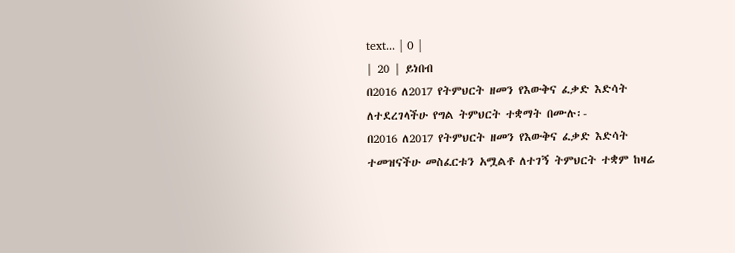text... | 0 |
| 20 | ይነበብ
በ2016 ለ2017 የትምህርት ዘመን የእውቅና ፈቃድ እድሳት ለተደረገላችሁ የግል ትምህርት ተቋማት በሙሉ፡-
በ2016 ለ2017 የትምህርት ዘመን የእውቅና ፈቃድ እድሳት ተመዝናችሁ መስፈርቱን አሟልቶ ለተገኝ ትምህርት ተቋም ከዛሬ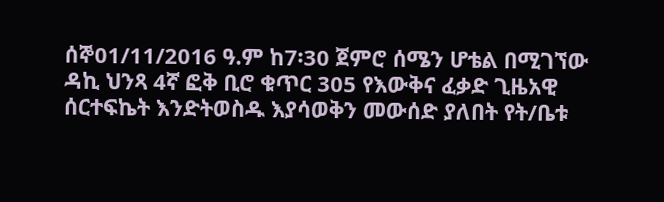ሰኞ01/11/2016 ዓ.ም ከ7፡30 ጀምሮ ሰሜን ሆቴል በሚገኘው ዳኪ ህንጻ 4ኛ ፎቅ ቢሮ ቁጥር 305 የእውቅና ፈቃድ ጊዜአዊ ሰርተፍኬት እንድትወስዱ እያሳወቅን መውሰድ ያለበት የት/ቤቱ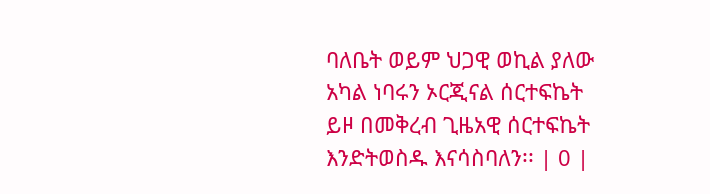ባለቤት ወይም ህጋዊ ወኪል ያለው አካል ነባሩን ኦርጂናል ሰርተፍኬት ይዞ በመቅረብ ጊዜአዊ ሰርተፍኬት እንድትወስዱ እናሳስባለን፡፡ | 0 |